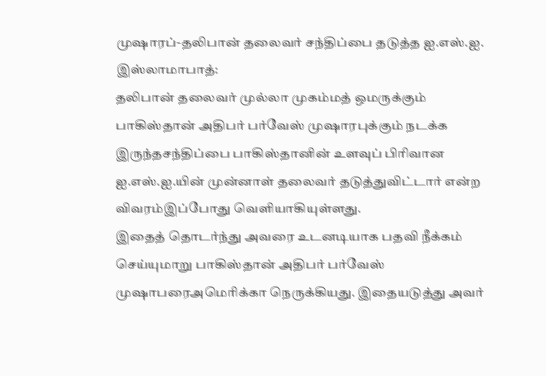முஷாரப்-தலிபான் தலைவர் சந்திப்பை தடுத்த ஐ.எஸ்.ஐ.
இஸ்லாமாபாத்:
தலிபான் தலைவர் முல்லா முகம்மத் ஒமருக்கும் பாகிஸ்தான் அதிபர் பர்வேஸ் முஷாரபுக்கும் நடக்க இருந்தசந்திப்பை பாகிஸ்தானின் உளவுப் பிரிவான ஐ.எஸ்.ஐ.யின் முன்னாள் தலைவர் தடுத்துவிட்டார் என்ற விவரம்இப்போது வெளியாகியுள்ளது.
இதைத் தொடர்ந்து அவரை உடனடியாக பதவி நீக்கம் செய்யுமாறு பாகிஸ்தான் அதிபர் பர்வேஸ் முஷாபரைஅமெரிக்கா நெருக்கியது. இதையடுத்து அவர்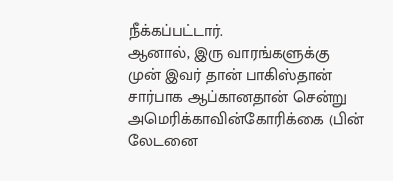நீக்கப்பட்டார்.
ஆனால், இரு வாரங்களுக்கு முன் இவர் தான் பாகிஸ்தான் சார்பாக ஆப்கானதான் சென்று அமெரிக்காவின்கோரிக்கை (பின் லேடனை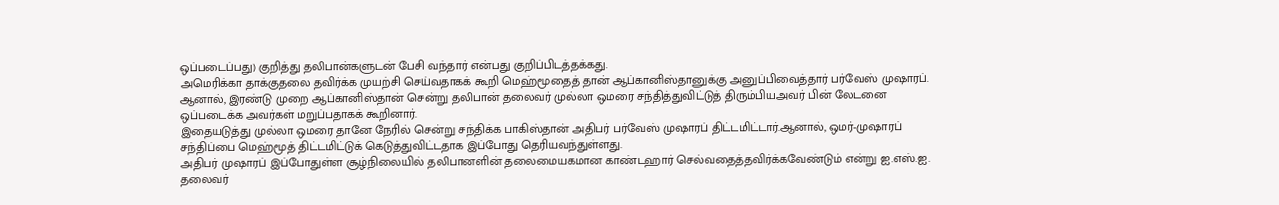ஒப்படைப்பது) குறித்து தலிபான்களுடன் பேசி வந்தார் என்பது குறிப்பிடத்தக்கது.
அமெரிக்கா தாக்குதலை தவிர்க்க முயற்சி செய்வதாகக் கூறி மெஹ்மூதைத் தான் ஆப்கானிஸ்தானுக்கு அனுப்பிவைத்தார் பர்வேஸ் முஷாரப்.
ஆனால், இரண்டு முறை ஆப்கானிஸ்தான் சென்று தலிபான் தலைவர் முல்லா ஒமரை சந்தித்துவிட்டுத் திரும்பியஅவர் பின் லேடனை ஒப்படைக்க அவர்கள் மறுப்பதாகக் கூறினார்.
இதையடுத்து முல்லா ஒமரை தானே நேரில் சென்று சந்திக்க பாகிஸ்தான் அதிபர் பர்வேஸ் முஷாரப் திட்டமிட்டார்.ஆனால், ஒமர்-முஷாரப் சந்திப்பை மெஹ்மூத் திட்டமிட்டுக் கெடுத்துவிட்டதாக இப்போது தெரியவந்துள்ளது.
அதிபர் முஷாரப் இப்போதுள்ள சூழ்நிலையில் தலிபானளின் தலைமையகமான காண்டஹார் செல்வதைத்தவிர்க்கவேண்டும் என்று ஐ.எஸ்.ஐ. தலைவர்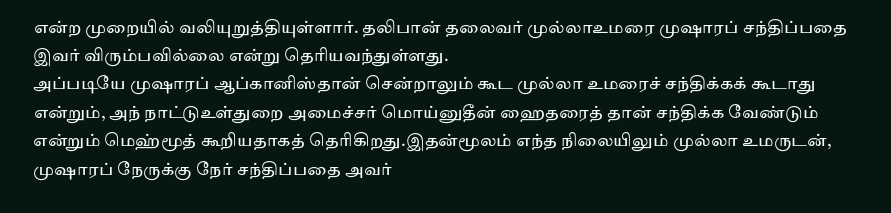என்ற முறையில் வலியுறுத்தியுள்ளார். தலிபான் தலைவர் முல்லாஉமரை முஷாரப் சந்திப்பதை இவர் விரும்பவில்லை என்று தெரியவந்துள்ளது.
அப்படியே முஷாரப் ஆப்கானிஸ்தான் சென்றாலும் கூட முல்லா உமரைச் சந்திக்கக் கூடாது என்றும், அந் நாட்டுஉள்துறை அமைச்சர் மொய்னுதீன் ஹைதரைத் தான் சந்திக்க வேண்டும் என்றும் மெஹ்மூத் கூறியதாகத் தெரிகிறது.இதன்மூலம் எந்த நிலையிலும் முல்லா உமருடன், முஷாரப் நேருக்கு நேர் சந்திப்பதை அவர்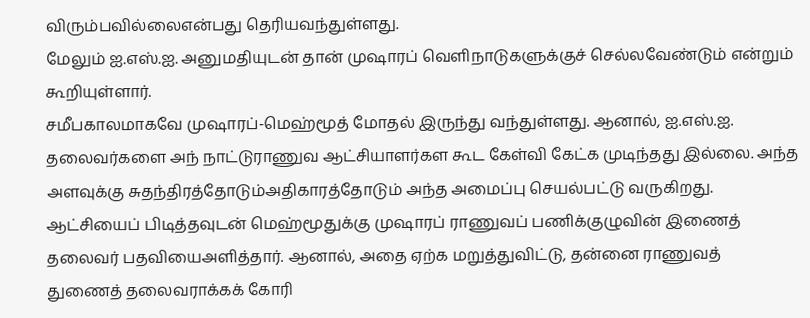விரும்பவில்லைஎன்பது தெரியவந்துள்ளது.
மேலும் ஐ.எஸ்.ஐ. அனுமதியுடன் தான் முஷாரப் வெளிநாடுகளுக்குச் செல்லவேண்டும் என்றும் கூறியுள்ளார்.
சமீபகாலமாகவே முஷாரப்-மெஹ்மூத் மோதல் இருந்து வந்துள்ளது. ஆனால், ஐ.எஸ்.ஐ. தலைவர்களை அந் நாட்டுராணுவ ஆட்சியாளர்கள கூட கேள்வி கேட்க முடிந்தது இல்லை. அந்த அளவுக்கு சுதந்திரத்தோடும்அதிகாரத்தோடும் அந்த அமைப்பு செயல்பட்டு வருகிறது.
ஆட்சியைப் பிடித்தவுடன் மெஹ்மூதுக்கு முஷாரப் ராணுவப் பணிக்குழுவின் இணைத் தலைவர் பதவியைஅளித்தார். ஆனால், அதை ஏற்க மறுத்துவிட்டு, தன்னை ராணுவத் துணைத் தலைவராக்கக் கோரி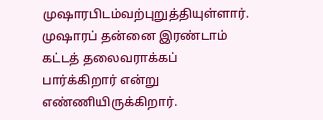முஷாரபிடம்வற்புறுத்தியுள்ளார். முஷாரப் தன்னை இரண்டாம் கட்டத் தலைவராக்கப் பார்க்கிறார் என்று எண்ணியிருக்கிறார்.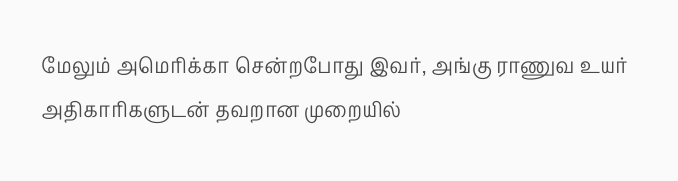மேலும் அமெரிக்கா சென்றபோது இவர், அங்கு ராணுவ உயர் அதிகாரிகளுடன் தவறான முறையில்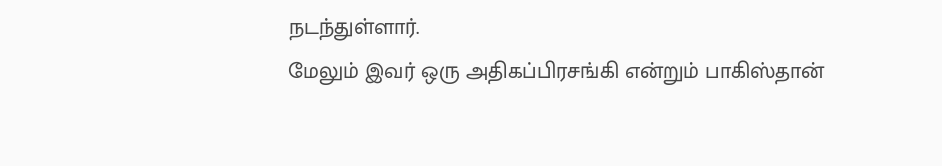நடந்துள்ளார்.
மேலும் இவர் ஒரு அதிகப்பிரசங்கி என்றும் பாகிஸ்தான்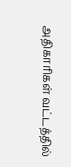அதிகாரிகள் வட்டத்தில்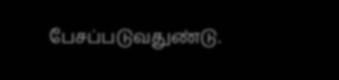பேசப்படுவதுண்டு.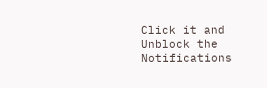Click it and Unblock the Notifications